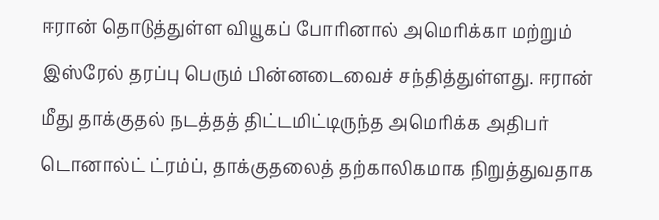ஈரான் தொடுத்துள்ள வியூகப் போரினால் அமெரிக்கா மற்றும் இஸ்ரேல் தரப்பு பெரும் பின்னடைவைச் சந்தித்துள்ளது. ஈரான் மீது தாக்குதல் நடத்தத் திட்டமிட்டிருந்த அமெரிக்க அதிபர் டொனால்ட் ட்ரம்ப், தாக்குதலைத் தற்காலிகமாக நிறுத்துவதாக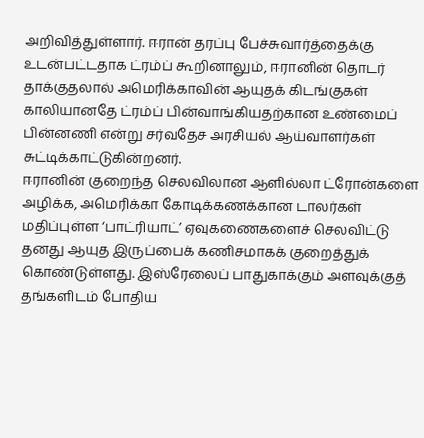அறிவித்துள்ளார். ஈரான் தரப்பு பேச்சுவார்த்தைக்கு உடன்பட்டதாக ட்ரம்ப் கூறினாலும், ஈரானின் தொடர் தாக்குதலால் அமெரிக்காவின் ஆயுதக் கிடங்குகள் காலியானதே ட்ரம்ப் பின்வாங்கியதற்கான உண்மைப் பின்னணி என்று சர்வதேச அரசியல் ஆய்வாளர்கள் சுட்டிக்காட்டுகின்றனர்.
ஈரானின் குறைந்த செலவிலான ஆளில்லா ட்ரோன்களை அழிக்க, அமெரிக்கா கோடிக்கணக்கான டாலர்கள் மதிப்புள்ள ‘பாட்ரியாட்’ ஏவுகணைகளைச் செலவிட்டு தனது ஆயுத இருப்பைக் கணிசமாகக் குறைத்துக் கொண்டுள்ளது. இஸ்ரேலைப் பாதுகாக்கும் அளவுக்குத் தங்களிடம் போதிய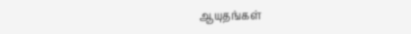ஆயுதங்கள்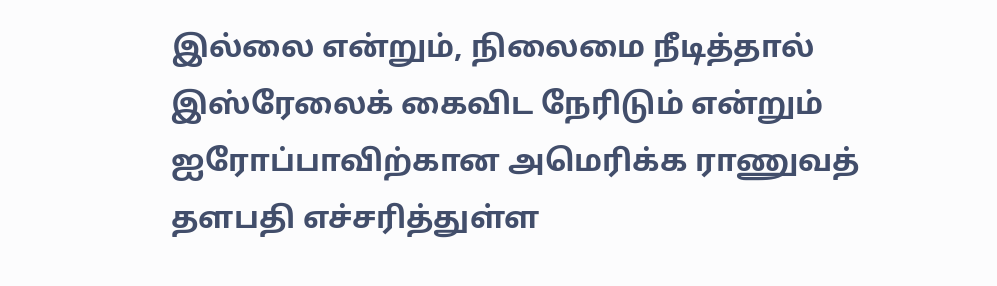இல்லை என்றும், நிலைமை நீடித்தால் இஸ்ரேலைக் கைவிட நேரிடும் என்றும் ஐரோப்பாவிற்கான அமெரிக்க ராணுவத் தளபதி எச்சரித்துள்ள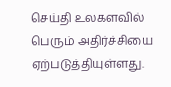செய்தி உலகளவில் பெரும் அதிர்ச்சியை ஏற்படுத்தியுள்ளது.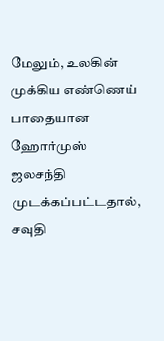மேலும், உலகின் முக்கிய எண்ணெய் பாதையான ஹோர்முஸ் ஜலசந்தி முடக்கப்பட்டதால், சவுதி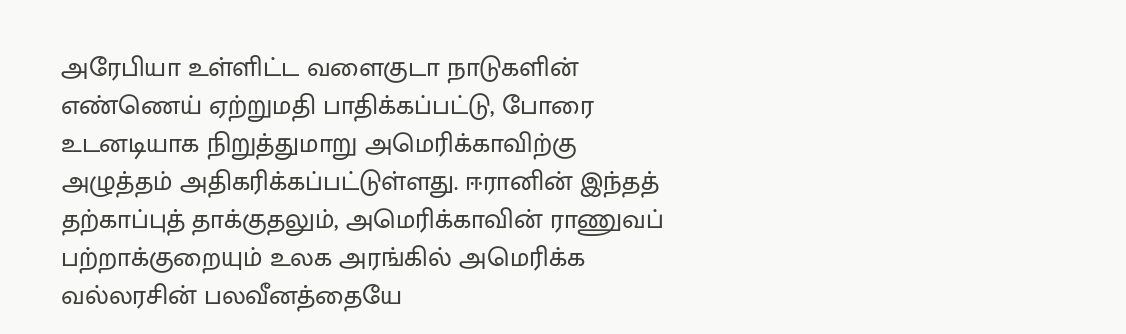அரேபியா உள்ளிட்ட வளைகுடா நாடுகளின் எண்ணெய் ஏற்றுமதி பாதிக்கப்பட்டு, போரை உடனடியாக நிறுத்துமாறு அமெரிக்காவிற்கு அழுத்தம் அதிகரிக்கப்பட்டுள்ளது. ஈரானின் இந்தத் தற்காப்புத் தாக்குதலும், அமெரிக்காவின் ராணுவப் பற்றாக்குறையும் உலக அரங்கில் அமெரிக்க வல்லரசின் பலவீனத்தையே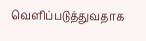வெளிப்படுத்துவதாக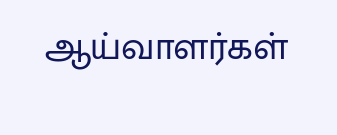ஆய்வாளர்கள்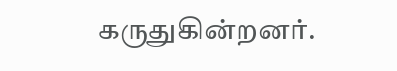கருதுகின்றனர்.